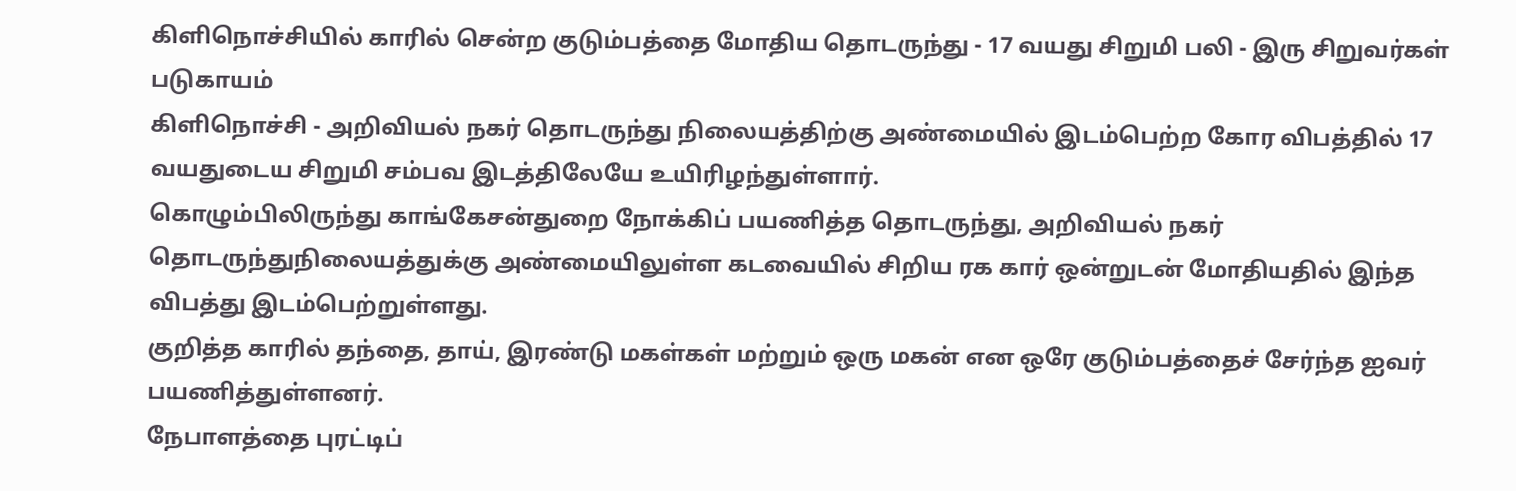கிளிநொச்சியில் காரில் சென்ற குடும்பத்தை மோதிய தொடருந்து - 17 வயது சிறுமி பலி - இரு சிறுவர்கள் படுகாயம்
கிளிநொச்சி - அறிவியல் நகர் தொடருந்து நிலையத்திற்கு அண்மையில் இடம்பெற்ற கோர விபத்தில் 17 வயதுடைய சிறுமி சம்பவ இடத்திலேயே உயிரிழந்துள்ளார்.
கொழும்பிலிருந்து காங்கேசன்துறை நோக்கிப் பயணித்த தொடருந்து, அறிவியல் நகர் தொடருந்துநிலையத்துக்கு அண்மையிலுள்ள கடவையில் சிறிய ரக கார் ஒன்றுடன் மோதியதில் இந்த விபத்து இடம்பெற்றுள்ளது.
குறித்த காரில் தந்தை, தாய், இரண்டு மகள்கள் மற்றும் ஒரு மகன் என ஒரே குடும்பத்தைச் சேர்ந்த ஐவர் பயணித்துள்ளனர்.
நேபாளத்தை புரட்டிப்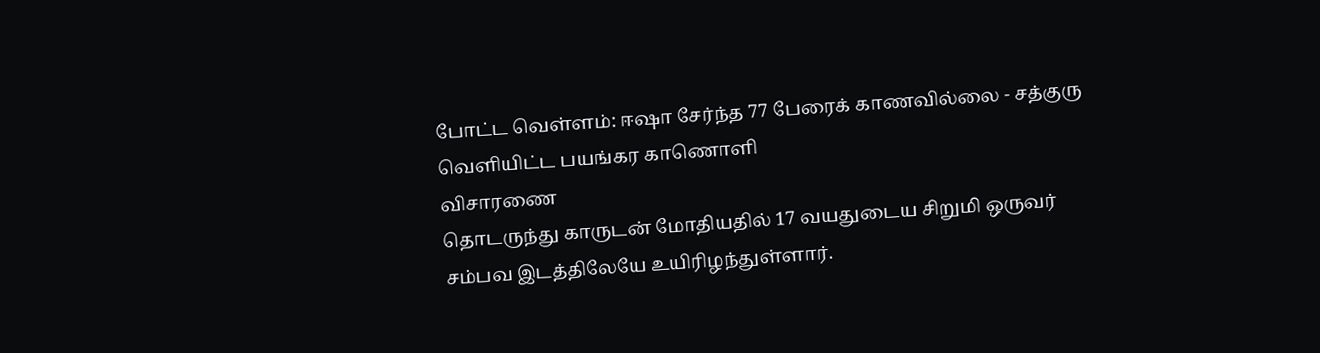போட்ட வெள்ளம்: ஈஷா சேர்ந்த 77 பேரைக் காணவில்லை - சத்குரு வெளியிட்ட பயங்கர காணொளி
விசாரணை
தொடருந்து காருடன் மோதியதில் 17 வயதுடைய சிறுமி ஒருவர் சம்பவ இடத்திலேயே உயிரிழந்துள்ளார்.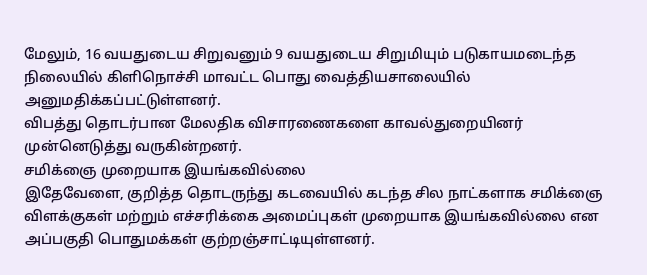மேலும், 16 வயதுடைய சிறுவனும் 9 வயதுடைய சிறுமியும் படுகாயமடைந்த நிலையில் கிளிநொச்சி மாவட்ட பொது வைத்தியசாலையில் அனுமதிக்கப்பட்டுள்ளனர்.
விபத்து தொடர்பான மேலதிக விசாரணைகளை காவல்துறையினர் முன்னெடுத்து வருகின்றனர்.
சமிக்ஞை முறையாக இயங்கவில்லை
இதேவேளை, குறித்த தொடருந்து கடவையில் கடந்த சில நாட்களாக சமிக்ஞை விளக்குகள் மற்றும் எச்சரிக்கை அமைப்புகள் முறையாக இயங்கவில்லை என அப்பகுதி பொதுமக்கள் குற்றஞ்சாட்டியுள்ளனர்.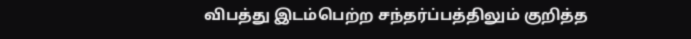விபத்து இடம்பெற்ற சந்தர்ப்பத்திலும் குறித்த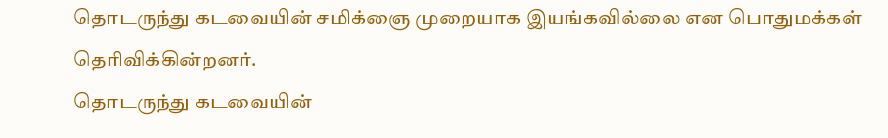தொடருந்து கடவையின் சமிக்ஞை முறையாக இயங்கவில்லை என பொதுமக்கள் தெரிவிக்கின்றனர்.
தொடருந்து கடவையின்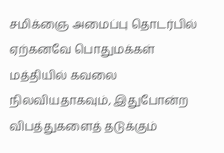சமிக்ஞை அமைப்பு தொடர்பில் ஏற்கனவே பொதுமக்கள் மத்தியில் கவலை நிலவியதாகவும், இதுபோன்ற விபத்துகளைத் தடுக்கும்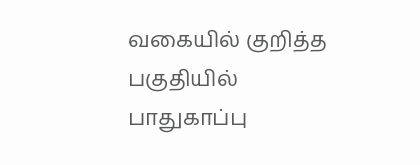வகையில் குறித்த பகுதியில் பாதுகாப்பு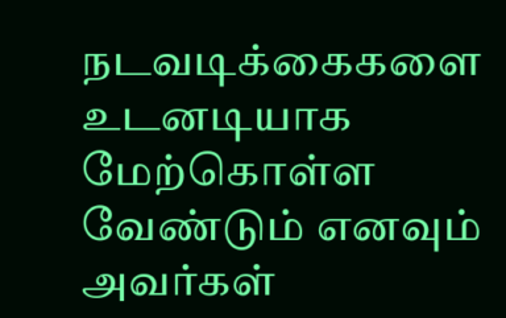நடவடிக்கைகளை உடனடியாக மேற்கொள்ள வேண்டும் எனவும் அவர்கள்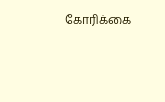கோரிக்கை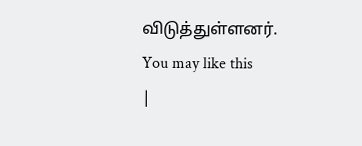விடுத்துள்ளனர்.
You may like this
|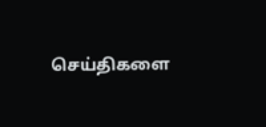செய்திகளை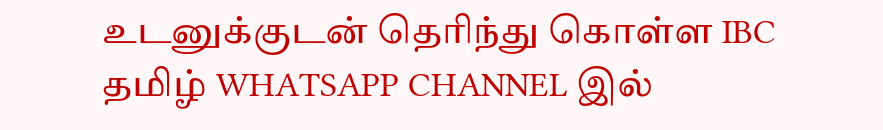உடனுக்குடன் தெரிந்து கொள்ள IBC தமிழ் WHATSAPP CHANNEL இல்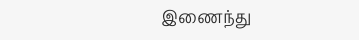இணைந்து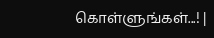கொள்ளுங்கள்...! |